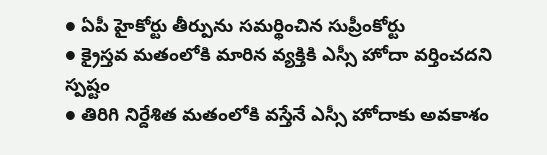● ఏపీ హైకోర్టు తీర్పును సమర్థించిన సుప్రీంకోర్టు
● క్రైస్తవ మతంలోకి మారిన వ్యక్తికి ఎస్సీ హోదా వర్తించదని స్పష్టం
● తిరిగి నిర్దేశిత మతంలోకి వస్తేనే ఎస్సీ హోదాకు అవకాశం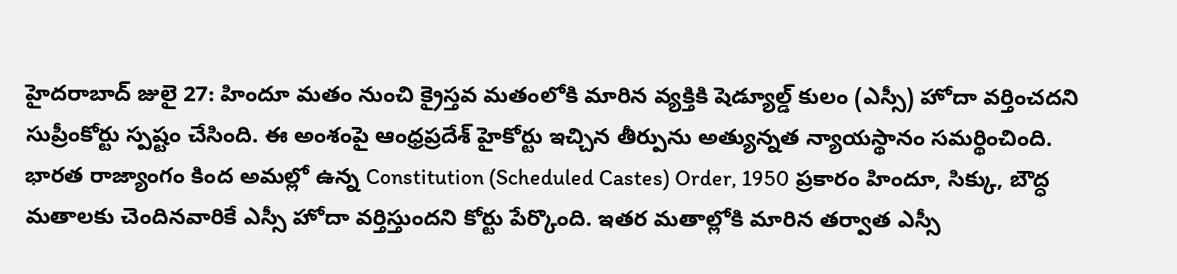హైదరాబాద్ జులై 27: హిందూ మతం నుంచి క్రైస్తవ మతంలోకి మారిన వ్యక్తికి షెడ్యూల్డ్ కులం (ఎస్సీ) హోదా వర్తించదని సుప్రీంకోర్టు స్పష్టం చేసింది. ఈ అంశంపై ఆంధ్రప్రదేశ్ హైకోర్టు ఇచ్చిన తీర్పును అత్యున్నత న్యాయస్థానం సమర్థించింది.
భారత రాజ్యాంగం కింద అమల్లో ఉన్న Constitution (Scheduled Castes) Order, 1950 ప్రకారం హిందూ, సిక్కు, బౌద్ధ మతాలకు చెందినవారికే ఎస్సీ హోదా వర్తిస్తుందని కోర్టు పేర్కొంది. ఇతర మతాల్లోకి మారిన తర్వాత ఎస్సీ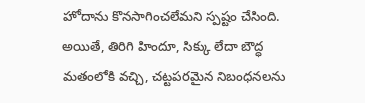హోదాను కొనసాగించలేమని స్పష్టం చేసింది.
అయితే, తిరిగి హిందూ, సిక్కు లేదా బౌద్ధ మతంలోకి వచ్చి, చట్టపరమైన నిబంధనలను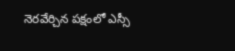నెరవేర్చిన పక్షంలో ఎస్సీ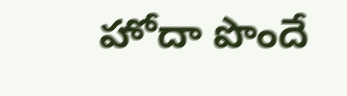హోదా పొందే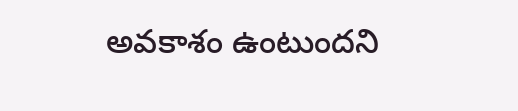అవకాశం ఉంటుందని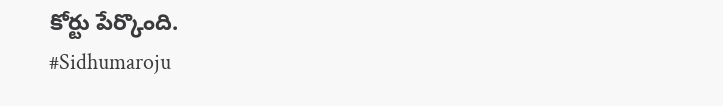కోర్టు పేర్కొంది.
#Sidhumaroju